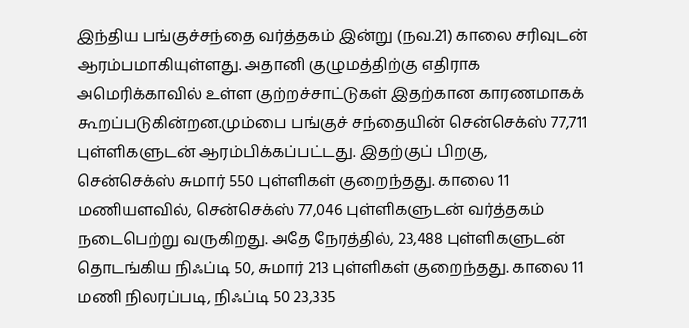இந்திய பங்குச்சந்தை வர்த்தகம் இன்று (நவ.21) காலை சரிவுடன் ஆரம்பமாகியுள்ளது. அதானி குழுமத்திற்கு எதிராக அமெரிக்காவில் உள்ள குற்றச்சாட்டுகள் இதற்கான காரணமாகக் கூறப்படுகின்றன.மும்பை பங்குச் சந்தையின் சென்செக்ஸ் 77,711 புள்ளிகளுடன் ஆரம்பிக்கப்பட்டது. இதற்குப் பிறகு, சென்செக்ஸ் சுமார் 550 புள்ளிகள் குறைந்தது. காலை 11 மணியளவில், சென்செக்ஸ் 77,046 புள்ளிகளுடன் வர்த்தகம் நடைபெற்று வருகிறது. அதே நேரத்தில், 23,488 புள்ளிகளுடன் தொடங்கிய நிஃப்டி 50, சுமார் 213 புள்ளிகள் குறைந்தது. காலை 11 மணி நிலரப்படி, நிஃப்டி 50 23,335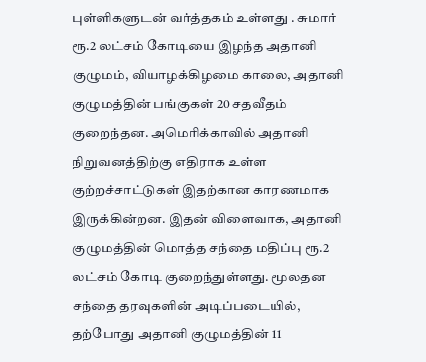புள்ளிகளுடன் வர்த்தகம் உள்ளது . சுமார் ரூ.2 லட்சம் கோடியை இழந்த அதானி குழுமம், வியாழக்கிழமை காலை, அதானி குழுமத்தின் பங்குகள் 20 சதவீதம் குறைந்தன. அமெரிக்காவில் அதானி நிறுவனத்திற்கு எதிராக உள்ள குற்றச்சாட்டுகள் இதற்கான காரணமாக இருக்கின்றன. இதன் விளைவாக, அதானி குழுமத்தின் மொத்த சந்தை மதிப்பு ரூ.2 லட்சம் கோடி குறைந்துள்ளது. மூலதன சந்தை தரவுகளின் அடிப்படையில், தற்போது அதானி குழுமத்தின் 11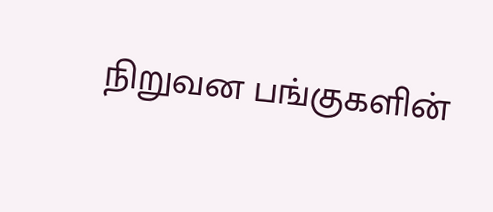நிறுவன பங்குகளின்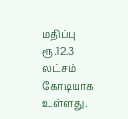மதிப்பு ரூ.12.3 லட்சம் கோடியாக உள்ளது.